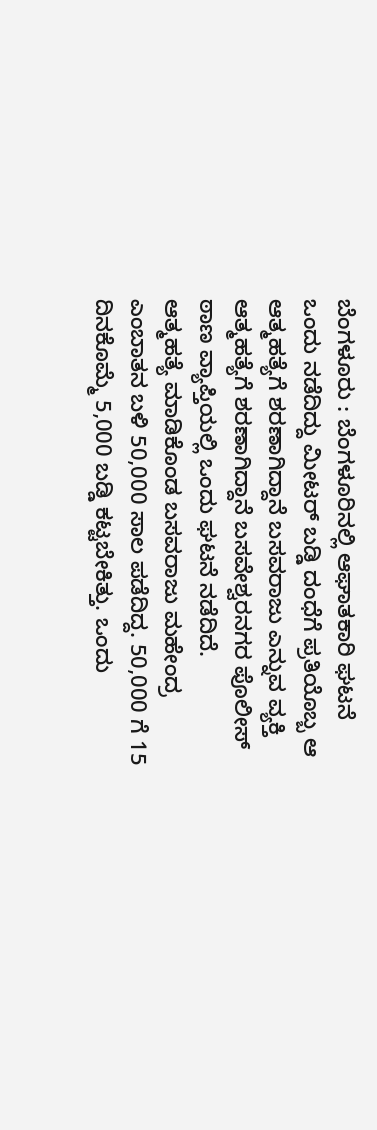ಬೆಂಗಳೂರು : ಬೆಂಗಳೂರಿನಲ್ಲಿ ಆಘಾತಕಾರಿ ಘಟನೆ ಒಂದು ನಡೆದಿದ್ದು ಮೀಟರ್ ಬಡ್ಡಿ ದಂಧೆಗೆ ಪ್ರತಿಯೊಬ್ಬ ಆ ಆತ್ಮಹತ್ಯೆಗೆ ಶರಣಾಗಿದ್ದಾನೆ ಬಸವರಾಜು ಎನ್ನುವ ವ್ಯಕ್ತಿ ಆತ್ಮಹತ್ಯೆಗೆ ಶರಣಾಗಿದ್ದಾನೆ ಬಸವೇಶ್ವರನಗರ ಪೊಲೀಸ್ ಠಾಣ ವ್ಯಾಪ್ತಿಯಲ್ಲಿ ಒಂದು ಘಟನೆ ನಡೆದಿದೆ.
ಆತ್ಮಹತ್ಯೆ ಮಾಡಿಕೊಂಡ ಬಸವರಾಜು ಮಹೇಂದ್ರ ಎಂಬಾತನ ಬಳಿ 50,000 ಸಾಲ ಪಡೆದಿದ್ದ. 50,000 ಗೆ 15 ದಿನಕೊಮ್ಮೆ 5,000 ಬಡ್ಡಿ ಕಟ್ಟಬೇಕಿತ್ತು. ಒಂದು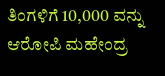ತಿಂಗಳಿಗೆ 10,000 ವನ್ನು ಆರೋಪಿ ಮಹೇಂದ್ರ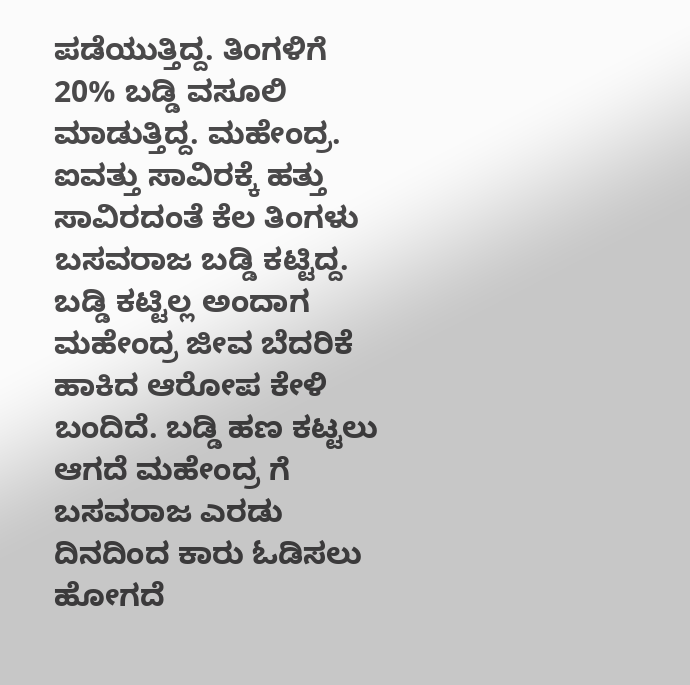ಪಡೆಯುತ್ತಿದ್ದ. ತಿಂಗಳಿಗೆ 20% ಬಡ್ಡಿ ವಸೂಲಿ ಮಾಡುತ್ತಿದ್ದ. ಮಹೇಂದ್ರ. ಐವತ್ತು ಸಾವಿರಕ್ಕೆ ಹತ್ತು ಸಾವಿರದಂತೆ ಕೆಲ ತಿಂಗಳು ಬಸವರಾಜ ಬಡ್ಡಿ ಕಟ್ಟಿದ್ದ.
ಬಡ್ಡಿ ಕಟ್ಟಿಲ್ಲ ಅಂದಾಗ ಮಹೇಂದ್ರ ಜೀವ ಬೆದರಿಕೆ ಹಾಕಿದ ಆರೋಪ ಕೇಳಿ ಬಂದಿದೆ. ಬಡ್ಡಿ ಹಣ ಕಟ್ಟಲು ಆಗದೆ ಮಹೇಂದ್ರ ಗೆ ಬಸವರಾಜ ಎರಡು ದಿನದಿಂದ ಕಾರು ಓಡಿಸಲು ಹೋಗದೆ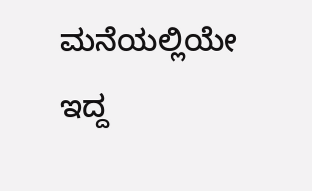ಮನೆಯಲ್ಲಿಯೇ ಇದ್ದ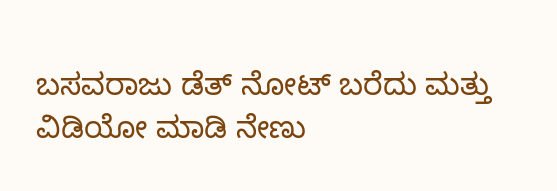ಬಸವರಾಜು ಡೆತ್ ನೋಟ್ ಬರೆದು ಮತ್ತು ವಿಡಿಯೋ ಮಾಡಿ ನೇಣು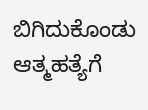ಬಿಗಿದುಕೊಂಡು ಆತ್ಮಹತ್ಯೆಗೆ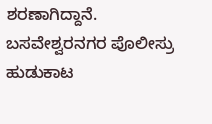ಶರಣಾಗಿದ್ದಾನೆ. ಬಸವೇಶ್ವರನಗರ ಪೊಲೀಸ್ರು ಹುಡುಕಾಟ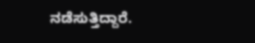ನಡೆಸುತ್ತಿದ್ದಾರೆ.